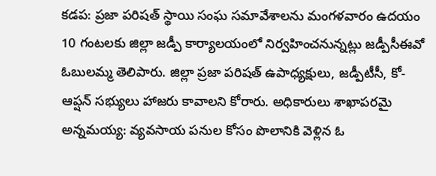కడప: ప్రజా పరిషత్ స్థాయి సంఘ సమావేశాలను మంగళవారం ఉదయం 10 గంటలకు జిల్లా జడ్పీ కార్యాలయంలో నిర్వహించనున్నట్లు జడ్పీసీఈవో ఓబులమ్మ తెలిపారు. జిల్లా ప్రజా పరిషత్ ఉపాధ్యక్షులు, జడ్పీటీసీ, కో-ఆప్షన్ సభ్యులు హాజరు కావాలని కోరారు. అధికారులు శాఖాపరమై
అన్నమయ్య: వ్యవసాయ పనుల కోసం పొలానికి వెళ్లిన ఓ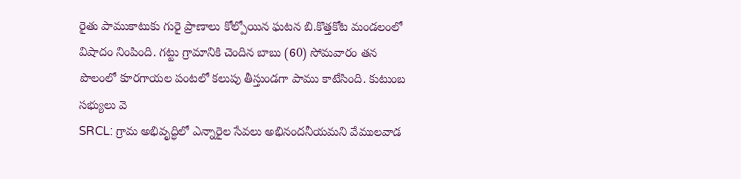రైతు పాముకాటుకు గురై ప్రాణాలు కోల్పోయిన ఘటన బి.కొత్తకోట మండలంలో విషాదం నింపింది. గట్టు గ్రామానికి చెందిన బాబు (60) సోమవారం తన పొలంలో కూరగాయల పంటలో కలుపు తీస్తుండగా పాము కాటేసింది. కుటుంబ సభ్యులు వె
SRCL: గ్రామ అభివృద్ధిలో ఎన్నారైల సేవలు అభినందనీయమని వేములవాడ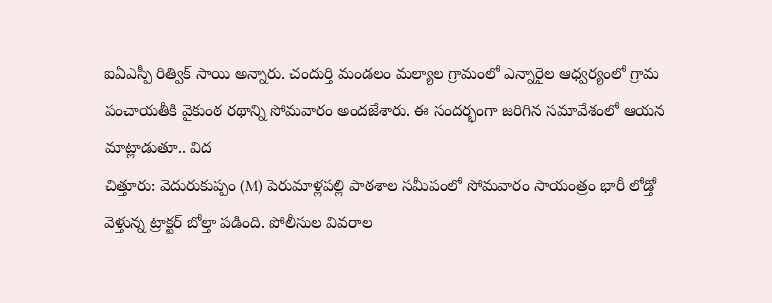ఐఏఎస్పీ రిత్విక్ సాయి అన్నారు. చందుర్తి మండలం మల్యాల గ్రామంలో ఎన్నారైల ఆధ్వర్యంలో గ్రామ పంచాయతీకి వైకుంఠ రథాన్ని సోమవారం అందజేశారు. ఈ సందర్భంగా జరిగిన సమావేశంలో ఆయన మాట్లాడుతూ.. విద
చిత్తూరు: వెదురుకుప్పం (M) పెరుమాళ్లపల్లి పాఠశాల సమీపంలో సోమవారం సాయంత్రం భారీ లోడ్తో వెళ్తున్న ట్రాక్టర్ బోల్తా పడింది. పోలీసుల వివరాల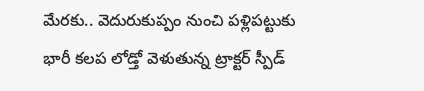మేరకు.. వెదురుకుప్పం నుంచి పళ్లిపట్టుకు భారీ కలప లోడ్తో వెళుతున్న ట్రాక్టర్ స్పీడ్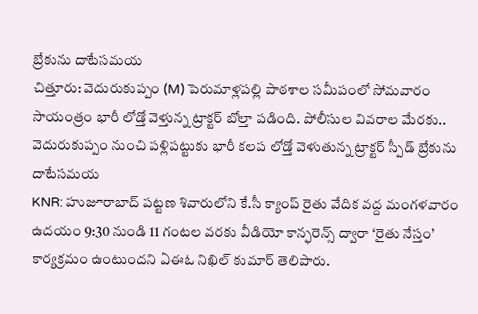బ్రేకును దాటేసమయ
చిత్తూరు: వెదురుకుప్పం (M) పెరుమాళ్లపల్లి పాఠశాల సమీపంలో సోమవారం సాయంత్రం భారీ లోడ్తో వెళ్తున్న ట్రాక్టర్ బోల్తా పడింది. పోలీసుల వివరాల మేరకు.. వెదురుకుప్పం నుంచి పళ్లిపట్టుకు భారీ కలప లోడ్తో వెళుతున్న ట్రాక్టర్ స్పీడ్ బ్రేకును దాటేసమయ
KNR: హుజూరాబాద్ పట్టణ శివారులోని కే.సీ క్యాంప్ రైతు వేదిక వద్ద మంగళవారం ఉదయం 9:30 నుండి 11 గంటల వరకు వీడియో కాన్ఫరెన్స్ ద్వారా ‘రైతు నేస్తం’ కార్యక్రమం ఉంటుందని ఏఈఓ నిఖిల్ కుమార్ తెలిపారు.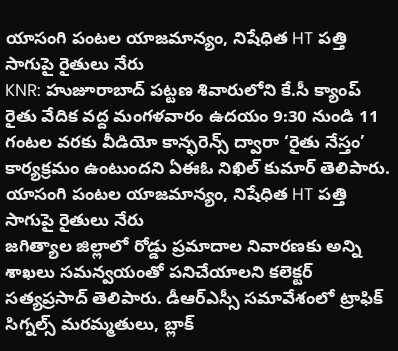యాసంగి పంటల యాజమాన్యం, నిషేధిత HT పత్తి సాగుపై రైతులు నేరు
KNR: హుజూరాబాద్ పట్టణ శివారులోని కే.సీ క్యాంప్ రైతు వేదిక వద్ద మంగళవారం ఉదయం 9:30 నుండి 11 గంటల వరకు వీడియో కాన్ఫరెన్స్ ద్వారా ‘రైతు నేస్తం’ కార్యక్రమం ఉంటుందని ఏఈఓ నిఖిల్ కుమార్ తెలిపారు. యాసంగి పంటల యాజమాన్యం, నిషేధిత HT పత్తి సాగుపై రైతులు నేరు
జగిత్యాల జిల్లాలో రోడ్డు ప్రమాదాల నివారణకు అన్ని శాఖలు సమన్వయంతో పనిచేయాలని కలెక్టర్ సత్యప్రసాద్ తెలిపారు. డీఆర్ఎస్సీ సమావేశంలో ట్రాఫిక్ సిగ్నల్స్ మరమ్మతులు, బ్లాక్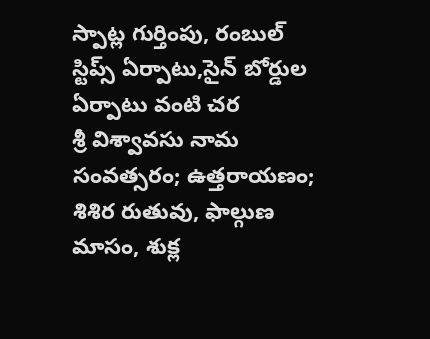స్పాట్ల గుర్తింపు, రంబుల్ స్టిప్స్ ఏర్పాటు,సైన్ బోర్డుల ఏర్పాటు వంటి చర
శ్రీ విశ్వావసు నామ సంవత్సరం; ఉత్తరాయణం; శిశిర రుతువు, ఫాల్గుణ మాసం, శుక్ల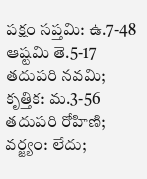పక్షం సప్తమి: ఉ.7-48 ఆష్టమి తె.5-17 తదుపరి నవమి; కృత్తిక: మ.3-56 తదుపరి రోహిణి; వర్జ్యం: లేదు;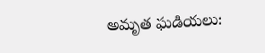అమృత ఘడియలు: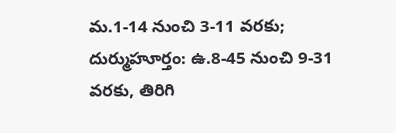మ.1-14 నుంచి 3-11 వరకు; దుర్ముహూర్తం: ఉ.8-45 నుంచి 9-31 వరకు, తిరిగి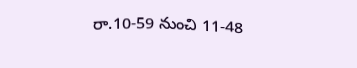రా.10-59 నుంచి 11-48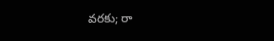వరకు; రా